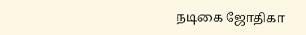நடிகை ஜோதிகா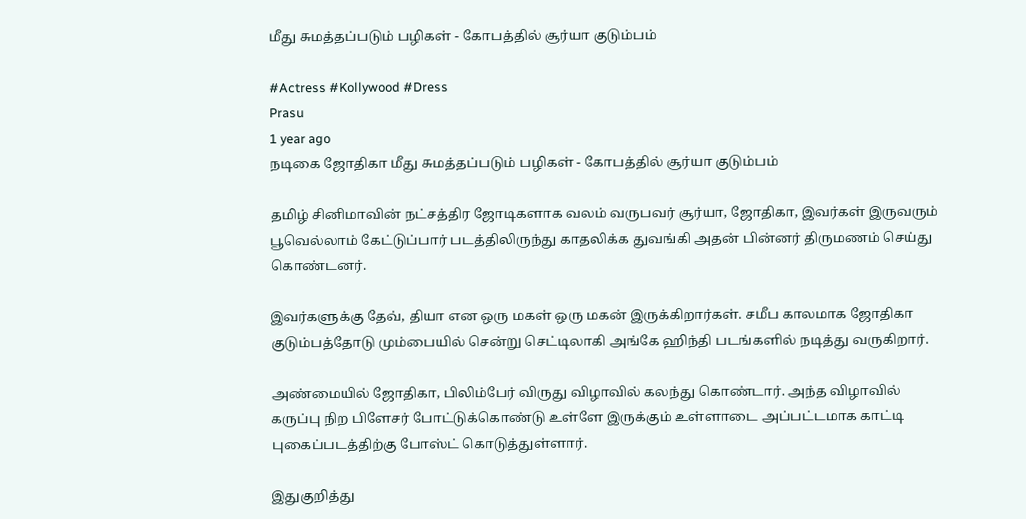மீது சுமத்தப்படும் பழிகள் - கோபத்தில் சூர்யா குடும்பம்

#Actress #Kollywood #Dress
Prasu
1 year ago
நடிகை ஜோதிகா மீது சுமத்தப்படும் பழிகள் - கோபத்தில் சூர்யா குடும்பம்

தமிழ் சினிமாவின் நட்சத்திர ஜோடிகளாக வலம் வருபவர் சூர்யா, ஜோதிகா, இவர்கள் இருவரும் பூவெல்லாம் கேட்டுப்பார் படத்திலிருந்து காதலிக்க துவங்கி அதன் பின்னர் திருமணம் செய்து கொண்டனர்.

இவர்களுக்கு தேவ், தியா என ஒரு மகள் ஒரு மகன் இருக்கிறார்கள். சமீப காலமாக ஜோதிகா குடும்பத்தோடு மும்பையில் சென்று செட்டிலாகி அங்கே ஹிந்தி படங்களில் நடித்து வருகிறார்.

அண்மையில் ஜோதிகா, பிலிம்பேர் விருது விழாவில் கலந்து கொண்டார். அந்த விழாவில் கருப்பு நிற பிளேசர் போட்டுக்கொண்டு உள்ளே இருக்கும் உள்ளாடை அப்பட்டமாக காட்டி புகைப்படத்திற்கு போஸ்ட் கொடுத்துள்ளார்.

இதுகுறித்து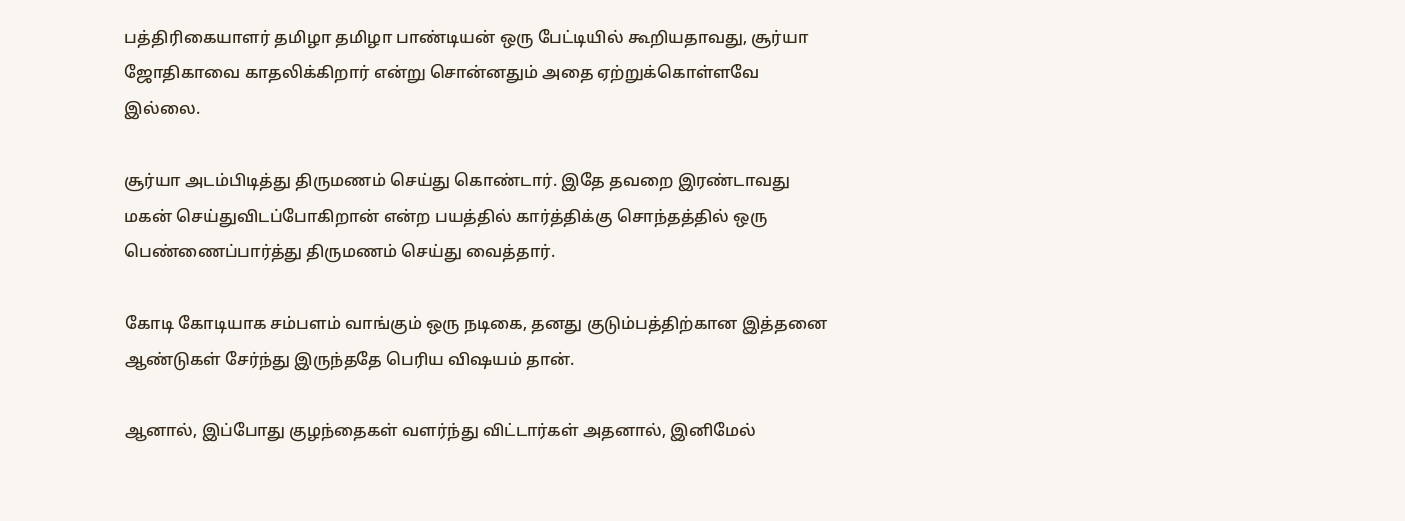பத்திரிகையாளர் தமிழா தமிழா பாண்டியன் ஒரு பேட்டியில் கூறியதாவது, சூர்யா ஜோதிகாவை காதலிக்கிறார் என்று சொன்னதும் அதை ஏற்றுக்கொள்ளவே இல்லை.

சூர்யா அடம்பிடித்து திருமணம் செய்து கொண்டார். இதே தவறை இரண்டாவது மகன் செய்துவிடப்போகிறான் என்ற பயத்தில் கார்த்திக்கு சொந்தத்தில் ஒரு பெண்ணைப்பார்த்து திருமணம் செய்து வைத்தார்.

கோடி கோடியாக சம்பளம் வாங்கும் ஒரு நடிகை, தனது குடும்பத்திற்கான இத்தனை ஆண்டுகள் சேர்ந்து இருந்ததே பெரிய விஷயம் தான்.

ஆனால், இப்போது குழந்தைகள் வளர்ந்து விட்டார்கள் அதனால், இனிமேல்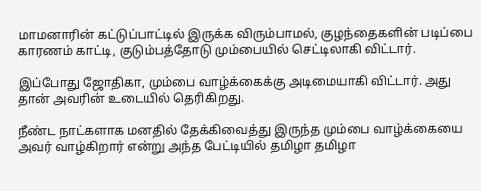மாமனாரின் கட்டுப்பாட்டில் இருக்க விரும்பாமல், குழந்தைகளின் படிப்பை காரணம் காட்டி, குடும்பத்தோடு மும்பையில் செட்டிலாகி விட்டார்.

இப்போது ஜோதிகா, மும்பை வாழ்க்கைக்கு அடிமையாகி விட்டார். அது தான் அவரின் உடையில் தெரிகிறது.

நீண்ட நாட்களாக மனதில் தேக்கிவைத்து இருந்த மும்பை வாழ்க்கையை அவர் வாழ்கிறார் என்று அந்த பேட்டியில் தமிழா தமிழா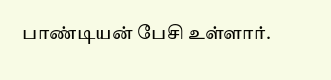பாண்டியன் பேசி உள்ளார்.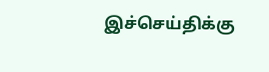இச்செய்திக்கு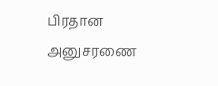பிரதான அனுசரணை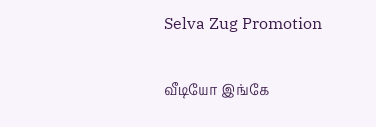Selva Zug Promotion

வீடியோ இங்கே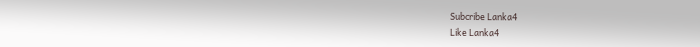Subcribe Lanka4
Like Lanka4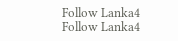Follow Lanka4
Follow Lanka4